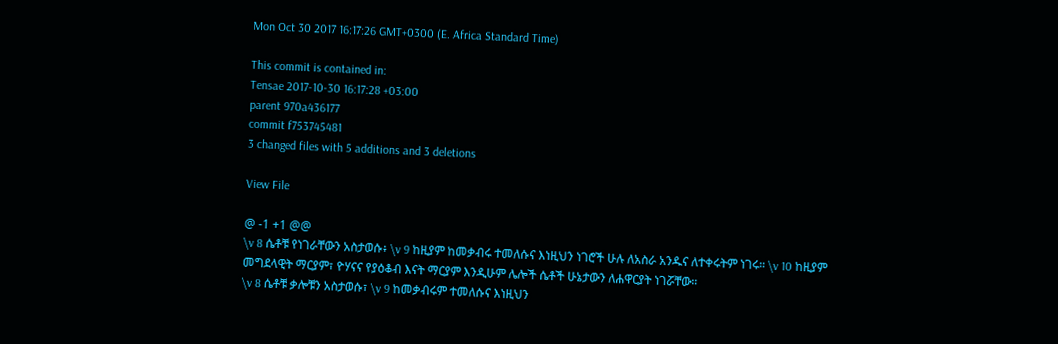Mon Oct 30 2017 16:17:26 GMT+0300 (E. Africa Standard Time)

This commit is contained in:
Tensae 2017-10-30 16:17:28 +03:00
parent 970a436177
commit f753745481
3 changed files with 5 additions and 3 deletions

View File

@ -1 +1 @@
\v 8 ሴቶቹ የነገራቸውን አስታወሱ፥ \v 9 ከዚያም ከመቃብሩ ተመለሱና እነዚህን ነገሮች ሁሉ ለአስራ አንዱና ለተቀሩትም ነገሩ። \v 10 ከዚያም መግደላዊት ማርያም፣ ዮሃናና የያዕቆብ እናት ማርያም እንዲሁም ሌሎች ሴቶች ሁኔታውን ለሐዋርያት ነገሯቸው።
\v 8 ሴቶቹ ቃሎቹን አስታወሱ፣ \v 9 ከመቃብሩም ተመለሱና እነዚህን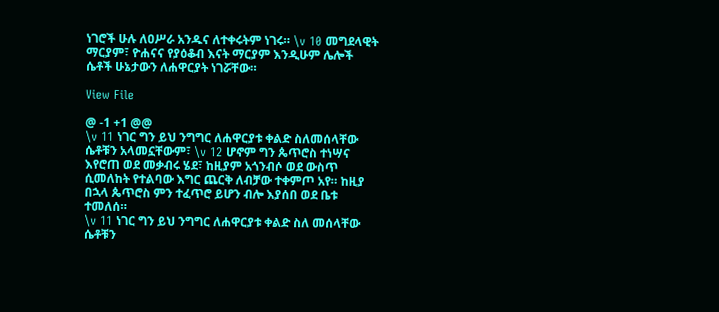ነገሮች ሁሉ ለዐሥራ አንዱና ለተቀሩትም ነገሩ። \v 10 መግደላዊት ማርያም፣ ዮሐናና የያዕቆብ እናት ማርያም እንዲሁም ሌሎች ሴቶች ሁኔታውን ለሐዋርያት ነገሯቸው።

View File

@ -1 +1 @@
\v 11 ነገር ግን ይህ ንግግር ለሐዋርያቱ ቀልድ ስለመሰላቸው ሴቶቹን አላመኗቸውም፣ \v 12 ሆኖም ግን ጴጥሮስ ተነሣና እየሮጠ ወደ መቃብሩ ሄደ፣ ከዚያም አጎንብሶ ወደ ውስጥ ሲመለከት የተልባው እግር ጨርቅ ለብቻው ተቀምጦ አየ። ከዚያ በኋላ ጴጥሮስ ምን ተፈጥሮ ይሆን ብሎ እያሰበ ወደ ቤቱ ተመለሰ።
\v 11 ነገር ግን ይህ ንግግር ለሐዋርያቱ ቀልድ ስለ መሰላቸው ሴቶቹን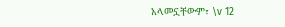አላመኗቸውም፣ \v 12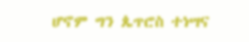ሆኖም ግን ጴጥሮስ ተነሣና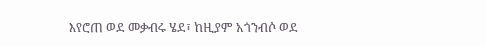እየሮጠ ወደ መቃብሩ ሄደ፣ ከዚያም አጎንብሶ ወደ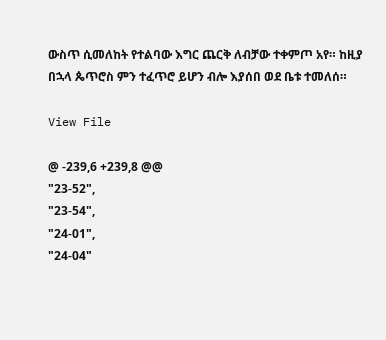ውስጥ ሲመለከት የተልባው እግር ጨርቅ ለብቻው ተቀምጦ አየ። ከዚያ በኋላ ጴጥሮስ ምን ተፈጥሮ ይሆን ብሎ እያሰበ ወደ ቤቱ ተመለሰ።

View File

@ -239,6 +239,8 @@
"23-52",
"23-54",
"24-01",
"24-04"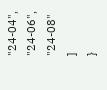"24-04",
"24-06",
"24-08"
]
}